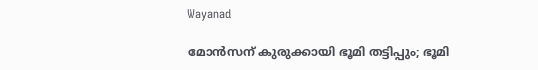Wayanad

മോന്‍സന് കുരുക്കായി ഭൂമി തട്ടിപ്പും; ഭൂമി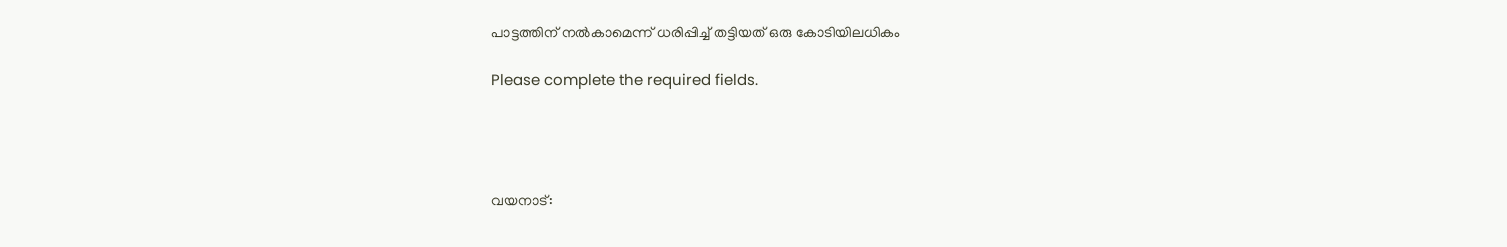പാട്ടത്തിന് നല്‍കാമെന്ന് ധരിപ്പിച്ച് തട്ടിയത് ഒരു കോടിയിലധികം

Please complete the required fields.




വയനാട്: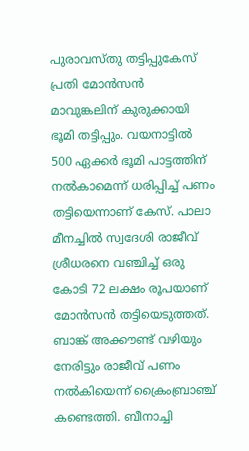പുരാവസ്തു തട്ടിപ്പുകേസ് പ്രതി മോൻസന്‍ മാവുങ്കലിന് കുരുക്കായി ഭൂമി തട്ടിപ്പും. വയനാട്ടിൽ  500 ഏക്കർ ഭൂമി പാട്ടത്തിന് നൽകാമെന്ന് ധരിപ്പിച്ച് പണം തട്ടിയെന്നാണ് കേസ്. പാലാ മീനച്ചിൽ സ്വദേശി രാജീവ്‌ ശ്രീധരനെ വഞ്ചിച്ച് ഒരു കോടി 72 ലക്ഷം രൂപയാണ് മോൻസൻ തട്ടിയെടുത്തത്.  ബാങ്ക് അക്കൗണ്ട് വഴിയും നേരിട്ടും രാജീവ് പണം നൽകിയെന്ന് ക്രൈംബ്രാഞ്ച് കണ്ടെത്തി. ബീനാച്ചി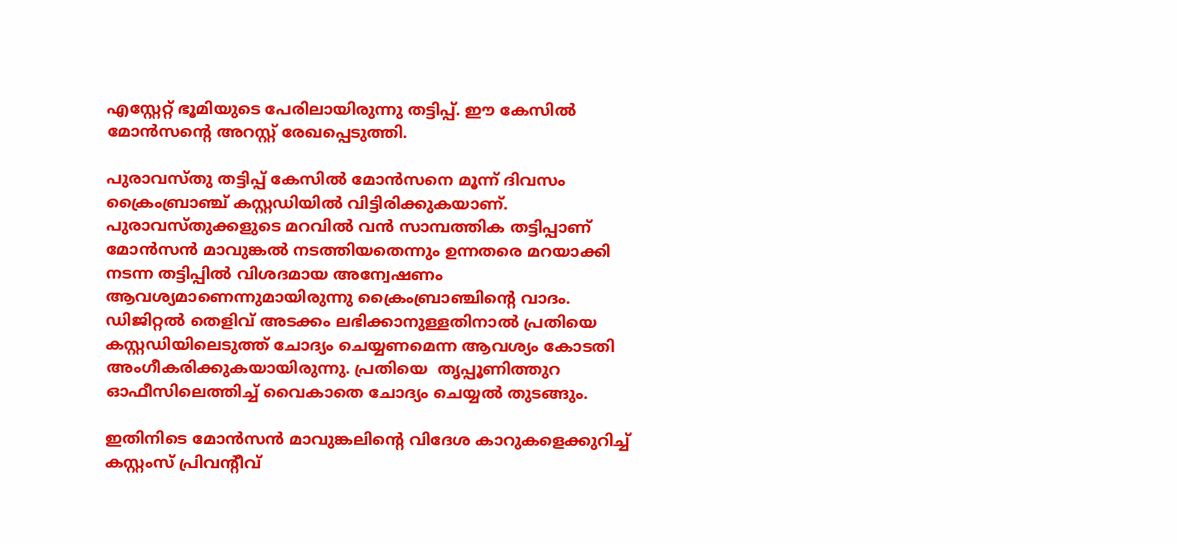എസ്റ്റേറ്റ് ഭൂമിയുടെ പേരിലായിരുന്നു തട്ടിപ്പ്. ഈ കേസിൽ മോൻസന്റെ അറസ്റ്റ് രേഖപ്പെടുത്തി.

പുരാവസ്തു തട്ടിപ്പ് കേസിൽ മോൻസനെ മൂന്ന് ദിവസം ക്രൈംബ്രാഞ്ച് കസ്റ്റഡിയിൽ വിട്ടിരിക്കുകയാണ്. പുരാവസ്തുക്കളുടെ മറവിൽ വൻ സാമ്പത്തിക തട്ടിപ്പാണ് മോൻസൻ മാവുങ്കൽ നടത്തിയതെന്നും ഉന്നതരെ മറയാക്കി നടന്ന തട്ടിപ്പിൽ വിശദമായ അന്വേഷണം ആവശ്യമാണെന്നുമായിരുന്നു ക്രൈംബ്രാ‌ഞ്ചിന്‍റെ വാദം. ഡിജിറ്റൽ തെളിവ് അടക്കം ലഭിക്കാനുള്ളതിനാൽ പ്രതിയെ കസ്റ്റഡിയിലെടുത്ത് ചോദ്യം ചെയ്യണമെന്ന ആവശ്യം കോടതി അംഗീകരിക്കുകയായിരുന്നു. പ്രതിയെ  തൃപ്പൂണിത്തുറ ഓഫീസിലെത്തിച്ച് വൈകാതെ ചോദ്യം ചെയ്യൽ തുടങ്ങും.

ഇതിനിടെ മോൻസൻ മാവുങ്കലിന്‍റെ വിദേശ കാറുകളെക്കുറിച്ച് കസ്റ്റംസ് പ്രിവന്‍റീവ്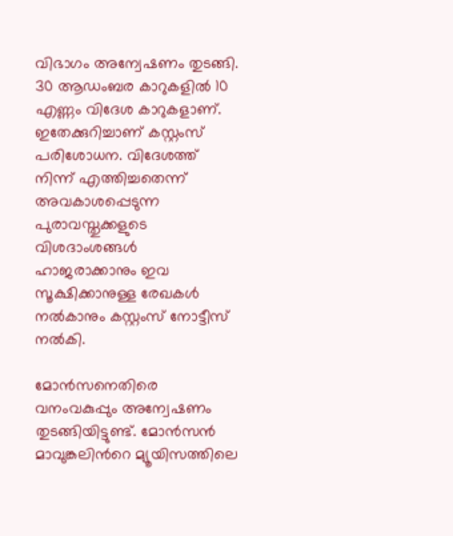വിഭാഗം അന്വേഷണം തുടങ്ങി. 30 ആഡംബര കാറുകളിൽ 10 എണ്ണം വിദേശ കാറുകളാണ്. ഇതേക്കുറിച്ചാണ് കസ്റ്റംസ് പരിശോധന. വിദേശത്ത് നിന്ന് എത്തിച്ചതെന്ന് അവകാശപ്പെടുന്ന പുരാവസ്തുക്കളുടെ വിശദാംശങ്ങൾ ഹാജരാക്കാനും ഇവ സൂക്ഷിക്കാനുള്ള രേഖകള്‍ നൽകാനും കസ്റ്റംസ് നോട്ടീസ് നല്‍കി.

മോൻസനെതിരെ വനംവകുപ്പും അന്വേഷണം തുടങ്ങിയിട്ടുണ്ട്. മോൻസൻ മാവുങ്കലിന്‍റെ മ്യൂയിസത്തിലെ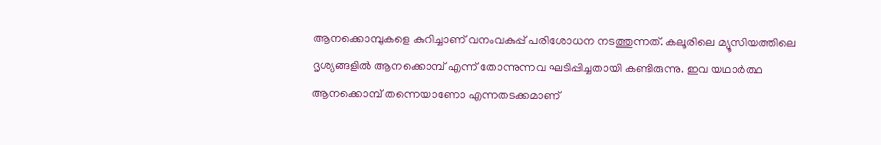ആനക്കൊമ്പുകളെ കുറിച്ചാണ് വനംവകുപ്പ് പരിശോധന നടത്തുന്നത്. കലൂരിലെ മ്യൂസിയത്തിലെ ദൃശ്യങ്ങളിൽ ആനക്കൊമ്പ് എന്ന് തോന്നുന്നവ ഘടിപ്പിച്ചതായി കണ്ടിരുന്നു. ഇവ യഥാർത്ഥ ആനക്കൊമ്പ് തന്നെയാണോ എന്നതടക്കമാണ്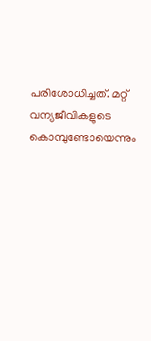പരിശോധിച്ചത്. മറ്റ് വന്യജീവികളുടെ കൊമ്പുണ്ടോയെന്നും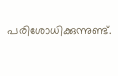പരിശോധിക്കുന്നുണ്ട്.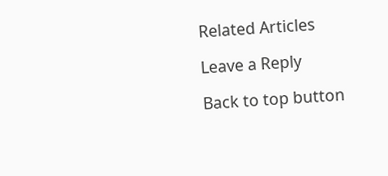Related Articles

Leave a Reply

Back to top button